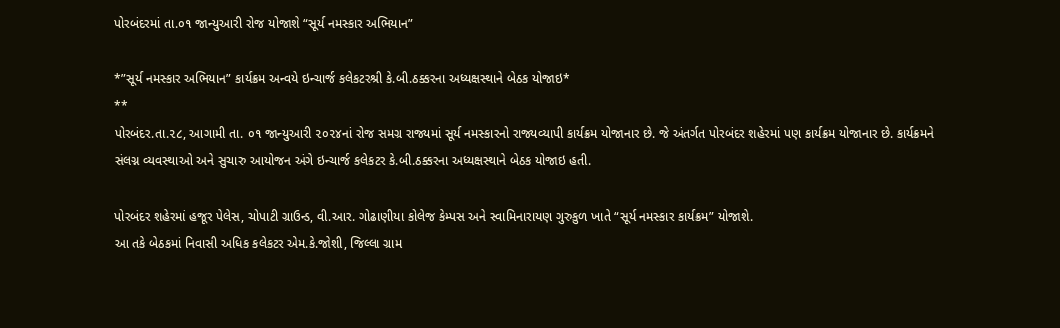પોરબંદરમાં તા.૦૧ જાન્યુઆરી રોજ યોજાશે “સૂર્ય નમસ્કાર અભિયાન”

*”સૂર્ય નમસ્કાર અભિયાન” કાર્યક્રમ અન્વયે ઇન્ચાર્જ કલેકટરશ્રી કે.બી.ઠક્કરના અધ્યક્ષસ્થાને બેઠક યોજાઇ*
**
પોરબંદર.તા.૨૮, આગામી તા. ૦૧ જાન્યુઆરી ૨૦૨૪નાં રોજ સમગ્ર રાજ્યમાં સૂર્ય નમસ્કારનો રાજ્યવ્યાપી કાર્યક્રમ યોજાનાર છે. જે અંતર્ગત પોરબંદર શહેરમાં પણ કાર્યક્રમ યોજાનાર છે. કાર્યક્રમને સંલગ્ન વ્યવસ્થાઓ અને સુચારુ આયોજન અંગે ઇન્ચાર્જ કલેકટર કે.બી.ઠક્કરના અધ્યક્ષસ્થાને બેઠક યોજાઇ હતી.

પોરબંદર શહેરમાં હજૂર પેલેસ, ચોપાટી ગ્રાઉન્ડ, વી.આર. ગોઢાણીયા કોલેજ કેમ્પસ અને સ્વામિનારાયણ ગુરુકુળ ખાતે “સૂર્ય નમસ્કાર કાર્યક્રમ” યોજાશે.
આ તકે બેઠકમાં નિવાસી અધિક કલેકટર એમ.કે.જોશી, જિલ્લા ગ્રામ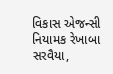વિકાસ એજન્સી નિયામક રેખાબા સરવૈયા,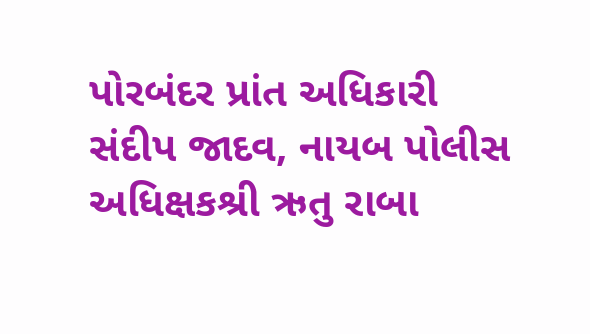પોરબંદર પ્રાંત અધિકારી સંદીપ જાદવ, નાયબ પોલીસ અધિક્ષકશ્રી ઋતુ રાબા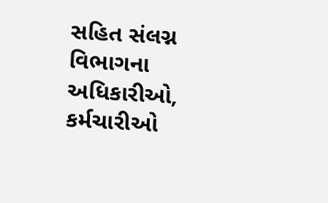સહિત સંલગ્ન વિભાગના અધિકારીઓ, કર્મચારીઓ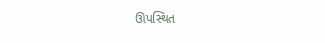ઊપસ્થિત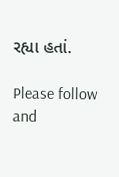રહ્યા હતાં.

Please follow and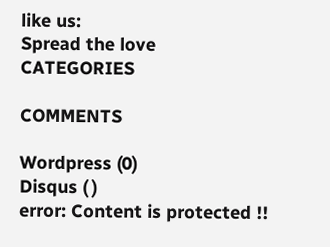like us:
Spread the love
CATEGORIES

COMMENTS

Wordpress (0)
Disqus ( )
error: Content is protected !!